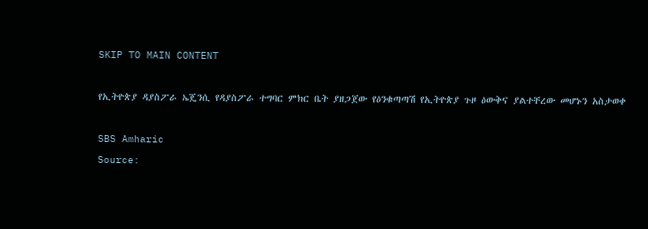SKIP TO MAIN CONTENT

የኢትዮጵያ ዳያስፖራ ኤጄንሲ የዳያስፖራ ተግባር ምክር ቤት ያዘጋጀው የዕንቁጣጣሽ የኢትዮጵያ ጉዞ ዕውቅና ያልተቸረው መሆኑን አስታወቀ

SBS Amharic
Source: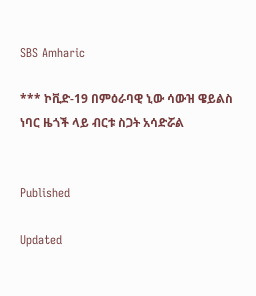SBS Amharic

*** ኮቪድ-19 በምዕራባዊ ኒው ሳውዝ ዌይልስ ነባር ዜጎች ላይ ብርቱ ስጋት አሳድሯል


Published

Updated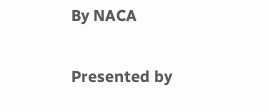By NACA

Presented by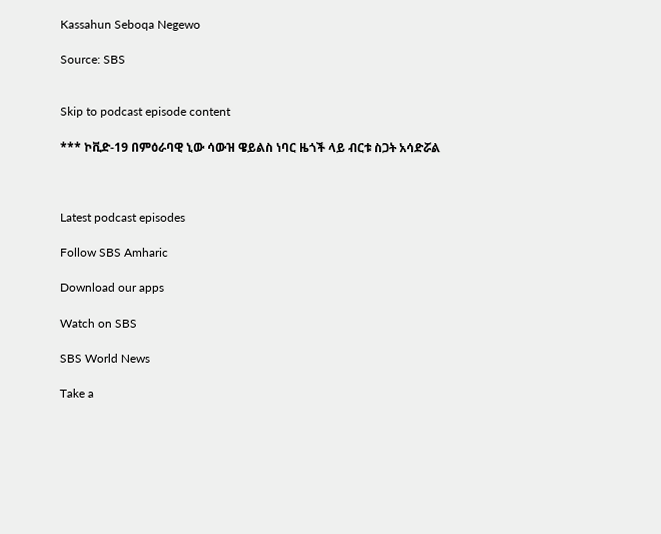Kassahun Seboqa Negewo

Source: SBS


Skip to podcast episode content

*** ኮቪድ-19 በምዕራባዊ ኒው ሳውዝ ዌይልስ ነባር ዜጎች ላይ ብርቱ ስጋት አሳድሯል



Latest podcast episodes

Follow SBS Amharic

Download our apps

Watch on SBS

SBS World News

Take a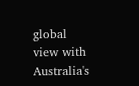global view with Australia's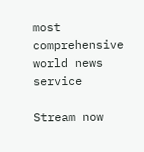most comprehensive world news service

Stream now